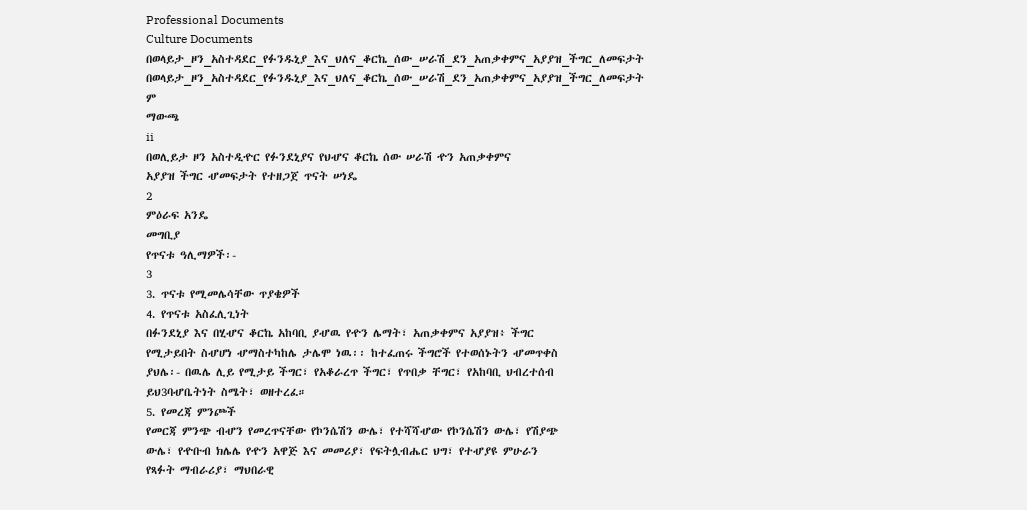Professional Documents
Culture Documents
በወላይታ_ዞን_አስተዳደር_የፉንዱኒያ_እና_ህለና_ቆርኬ_ሰው_ሠራሽ_ደን_አጠቃቀምና_አያያዝ_ችግር_ለመፍታት
በወላይታ_ዞን_አስተዳደር_የፉንዱኒያ_እና_ህለና_ቆርኬ_ሰው_ሠራሽ_ደን_አጠቃቀምና_አያያዝ_ችግር_ለመፍታት
ም
ማውጫ
ii
በወሊይታ ዞን አስተዲዯር የፉንደኒያና የህሇና ቆርኬ ሰው ሠራሽ ዯን አጠቃቀምና
አያያዝ ችግር ሇመፍታት የተዘጋጀ ጥናት ሠነዴ
2
ምዕራፍ አንዴ
መግቢያ
የጥናቱ ዓሊማዎች፡-
3
3. ጥናቱ የሚመሌሳቸው ጥያቄዎች
4. የጥናቱ አስፈሊጊነት
በፉንደኒያ እና በሂሇና ቆርኬ አከባቢ ያሇዉ የዯን ሌማት፣ አጠቃቀምና አያያዝ፥ ችግር
የሚታይበት ስሇሆነ ሇማስተካከሌ ታሌሞ ነዉ፡፡ ከተፈጠሩ ችግሮች የተወሰኑትን ሇመጥቀስ
ያህሌ፡- በዉሌ ሊይ የሚታይ ችግር፣ የአቆራረጥ ችግር፣ የጥበቃ ቸግር፣ የአከባቢ ህብረተሰብ
ይህ3ባሇቤትነት ስሜት፣ ወዘተረፈ።
5. የመረጃ ምንጮች
የመርጃ ምንጭ ብሇን የመረጥናቸው የኮንሴሽን ውሌ፣ የተሻሻሇው የኮንሴሽን ውሌ፣ የሽያጭ
ውሌ፣ የዯቡብ ክሌሌ የዯን አዋጅ እና መመሪያ፣ የፍትሏብሔር ህግ፣ የተሇያዩ ምሁራን
የጻፉት ማብራሪያ፣ ማህበራዊ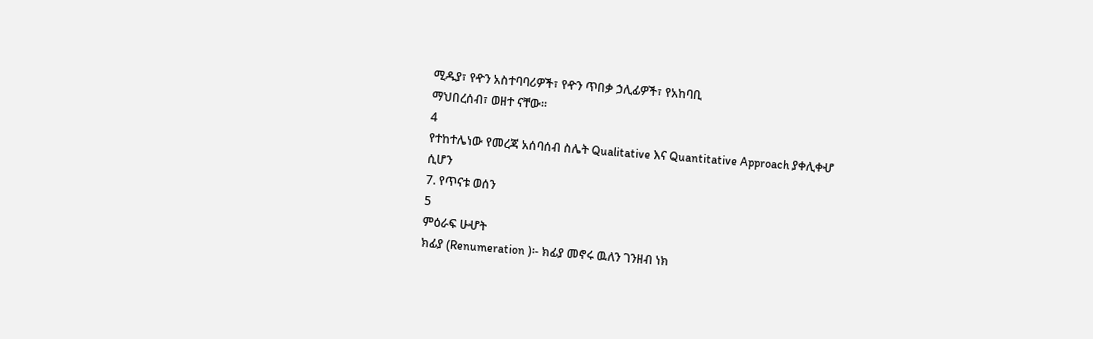ሚዱያ፣ የዯን አስተባባሪዎች፣ የዯን ጥበቃ ኃሊፊዎች፣ የአከባቢ
ማህበረሰብ፣ ወዘተ ናቸው።
4
የተከተሌነው የመረጃ አሰባሰብ ስሌት Qualitative እና Quantitative Approach ያቀሊቀሇ
ሲሆን
7. የጥናቱ ወሰን
5
ምዕራፍ ሁሇት
ክፊያ (Renumeration )፡- ክፊያ መኖሩ ዉለን ገንዘብ ነክ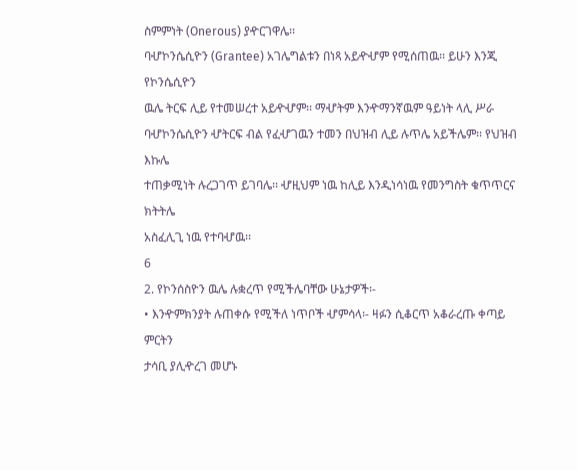ስምምነት (Onerous) ያዯርገዋሌ፡፡
ባሇኮንሴሲዮን (Grantee) አገሌግልቱን በነጻ አይዯሇም የሚሰጠዉ፡፡ ይሁን እንጂ የኮንሴሲዮን
ዉሌ ትርፍ ሊይ የተመሠረተ አይዯሇም፡፡ ማሇትም እንዯማንኛዉም ዓይነት ላሊ ሥራ
ባሇኮንሴሲዮን ሇትርፍ ብል የፈሇገዉን ተመን በህዝብ ሊይ ሉጥሌ አይችሌም፡፡ የህዝብ እኩሌ
ተጠቃሚነት ሉረጋገጥ ይገባሌ፡፡ ሇዚህም ነዉ ከሊይ እንዲነሳነዉ የመንግስት ቁጥጥርና ክትትሌ
አስፈሊጊ ነዉ የተባሇዉ፡፡
6
2. የኮንሰስዮን ዉሌ ሉቋረጥ የሚችሌባቸው ሁኔታዎች፡-
• እንዯምክንያት ሉጠቀሱ የሚችለ ነጥቦች ሇምሳላ፡- ዛፉን ሲቆርጥ አቆራረጡ ቀጣይ ምርትን
ታሳቢ ያሊዯረገ መሆኑ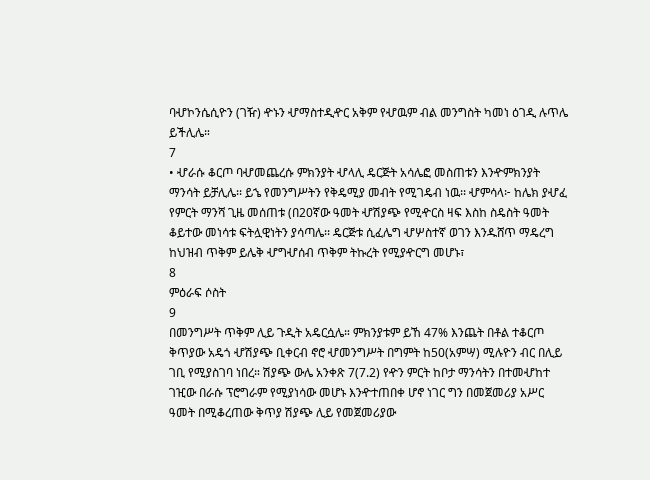ባሇኮንሴሲዮን (ገዥ) ዯኑን ሇማስተዲዯር አቅም የሇዉም ብል መንግስት ካመነ ዕገዲ ሉጥሌ
ይችሊሌ።
7
• ሇራሱ ቆርጦ ባሇመጨረሱ ምክንያት ሇላሊ ዴርጅት አሳሌፎ መስጠቱን እንዯምክንያት
ማንሳት ይቻሊሌ፡፡ ይኄ የመንግሥትን የቅዴሚያ መብት የሚገዴብ ነዉ፡፡ ሇምሳላ፦ ከሌክ ያሇፈ
የምርት ማንሻ ጊዜ መሰጠቱ (በ20ኛው ዓመት ሇሽያጭ የሚዯርስ ዛፍ እስከ ስዴስት ዓመት
ቆይተው መነሳቱ ፍትሏዊነትን ያሳጣሌ፡፡ ዴርጅቱ ሲፈሌግ ሇሦስተኛ ወገን እንዱሸጥ ማዴረግ
ከህዝብ ጥቅም ይሌቅ ሇግሇሰብ ጥቅም ትኩረት የሚያዯርግ መሆኑ፣
8
ምዕራፍ ሶስት
9
በመንግሥት ጥቅም ሊይ ጉዲት አዴርሷሌ። ምክንያቱም ይኸ 47% እንጨት በቶል ተቆርጦ
ቅጥያው አዴጎ ሇሽያጭ ቢቀርብ ኖሮ ሇመንግሥት በግምት ከ50(አምሣ) ሚሉዮን ብር በሊይ
ገቢ የሚያስገባ ነበረ። ሽያጭ ውሌ አንቀጽ 7(7.2) የዯን ምርት ከቦታ ማንሳትን በተመሇከተ
ገዢው በራሱ ፕሮግራም የሚያነሳው መሆኑ እንዯተጠበቀ ሆኖ ነገር ግን በመጀመሪያ አሥር
ዓመት በሚቆረጠው ቅጥያ ሽያጭ ሊይ የመጀመሪያው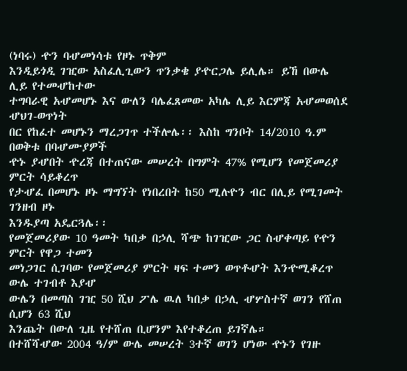(ነባሩ) ዯን ባሇመነሳቱ የዞኑ ጥቅም
እንዲይጎዲ ገዢው አስፈሊጊውን ጥንቃቄ ያዯርጋሌ ይሊሌ። ይኸ በውሌ ሊይ የተመሇከተው
ተግባራዊ አሇመሆኑ እና ውለን ባሌፈጸመው አካሌ ሊይ እርምጃ አሇመወሰደ ሇህገ-ወጥነት
በር የከፈተ መሆኑን ማረጋገጥ ተችሎሌ፡፡ እስከ ግንቦት 14/2010 ዓ.ም በወቅቱ በባሇሙያዎች
ዯኑ ያሇበት ዯረጃ በተጠናው መሠረት በግምት 47% የሚሆን የመጀመሪያ ምርት ሳይቆረጥ
የታሇፈ በመሆኑ ዞኑ ማግኘት የነበረበት ከ50 ሚሉዮን ብር በሊይ የሚገመት ገንዘብ ዞኑ
እንዱያጣ አዴርጓሌ፡፡
የመጀመሪያው 10 ዓመት ካበቃ በኃሊ ሻጭ ከገዢው ጋር ስሇቀጣይ የዯን ምርት የዋጋ ተመን
መነጋገር ሲገባው የመጀመሪያ ምርት ዛፍ ተመን ወጥቶሇት እንዯሚቆረጥ ውሌ ተገብቶ እያሇ
ውሌን በመጣስ ገዢ 50 ሺህ ፖሌ ዉለ ካበቃ በኃሊ ሇሦስተኛ ወገን የሸጠ ሲሆን 63 ሺህ
እንጨት በውለ ጊዜ የተሸጠ ቢሆንም እየተቆረጠ ይገኛሌ።
በተሸሻሇው 2004 ዓ/ም ውሌ መሠረት 3ተኛ ወገን ሆነው ዯኑን የገዙ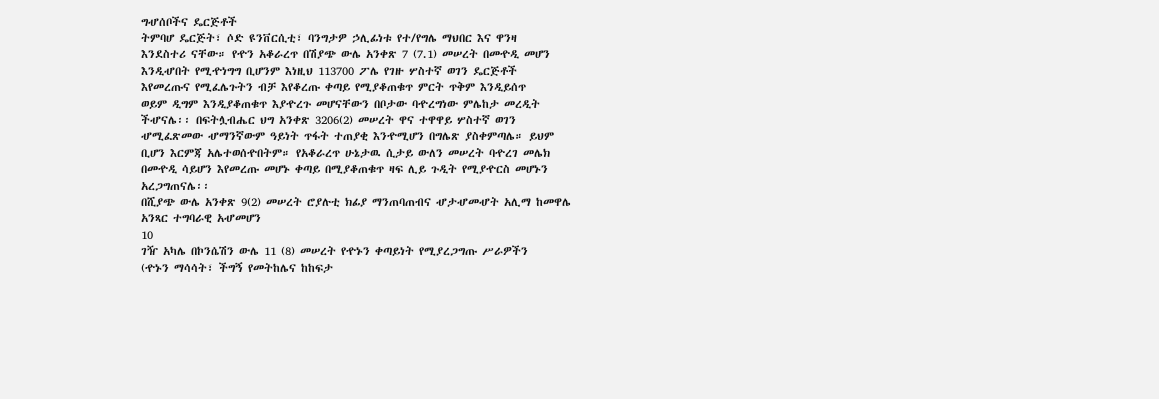ግሇሰቦችና ዴርጅቶች
ትምባሆ ዴርጅት፣ ሶድ ዩንቨርሲቲ፣ ባንግታዎ ኃሊፊነቱ የተ/የግሌ ማህበር እና ዋንዛ
እንደስተሪ ናቸው። የዯን አቆራረጥ በሽያጭ ውሌ አንቀጽ 7 (7.1) መሠረት በመዯዲ መሆን
እንዲሇበት የሚዯነግግ ቢሆንም እነዚህ 113700 ፖሌ የገዙ ሦስተኛ ወገን ዴርጅቶች
እየመረጡና የሚፈሌጉትን ብቻ እየቆረጡ ቀጣይ የሚያቆጠቁጥ ምርት ጥቅም እንዲይሰጥ
ወይም ዲግም እንዲያቆጠቁጥ እያዯረጉ መሆናቸውን በቦታው ባዯረግነው ምሌከታ መረዲት
ችሇናሌ፡፡ በፍትሏብሔር ህግ አንቀጽ 3206(2) መሠረት ዋና ተዋዋይ ሦስተኛ ወገን
ሇሚፈጽመው ሇማንኛውም ዓይነት ጥፋት ተጠያቂ እንዯሚሆን በግሌጽ ያስቀምጣሌ። ይህም
ቢሆን እርምጃ አሌተወሰዯበትም። የአቆራረጥ ሁኔታዉ ሲታይ ውለን መሠረት ባዯረገ መሌክ
በመዯዲ ሳይሆን እየመረጡ መሆኑ ቀጣይ በሚያቆጠቁጥ ዛፍ ሊይ ጉዲት የሚያዯርስ መሆኑን
አረጋግጠናሌ፡፡
በሺያጭ ውሌ አንቀጽ 9(2) መሠረት ሮያሉቲ ክፊያ ማንጠባጠብና ሇታሇመሇት አሊማ ከመዋሌ
አንጻር ተግባራዊ አሇመሆን
10
ገዥ አካሌ በኮንሴሽን ውሌ 11 (8) መሠረት የዯኑን ቀጣይነት የሚያረጋግጡ ሥራዎችን
(ዯኑን ማሳሳት፣ ችግኝ የመትከሌና ከከፍታ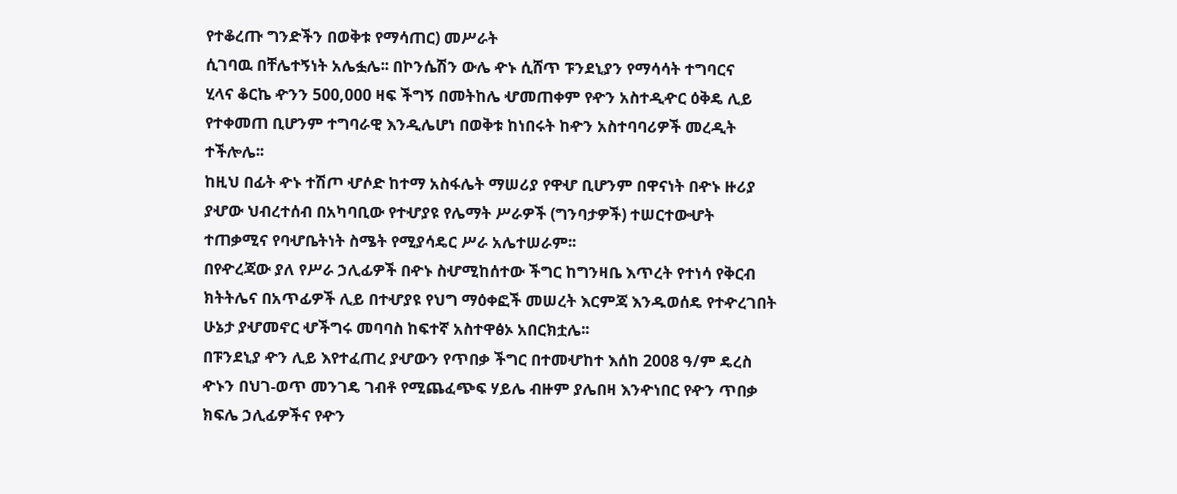የተቆረጡ ግንድችን በወቅቱ የማሳጠር) መሥራት
ሲገባዉ በቸሌተኝነት አሌፏሌ፡፡ በኮንሴሽን ውሌ ዯኑ ሲሸጥ ፑንደኒያን የማሳሳት ተግባርና
ሂላና ቆርኬ ዯንን 500,000 ዛፍ ችግኝ በመትከሌ ሇመጠቀም የዯን አስተዲዯር ዕቅዴ ሊይ
የተቀመጠ ቢሆንም ተግባራዊ እንዲሌሆነ በወቅቱ ከነበሩት ከዯን አስተባባሪዎች መረዲት
ተችሎሌ፡፡
ከዚህ በፊት ዯኑ ተሽጦ ሇሶድ ከተማ አስፋሌት ማሠሪያ የዋሇ ቢሆንም በዋናነት በዯኑ ዙሪያ
ያሇው ህብረተሰብ በአካባቢው የተሇያዩ የሌማት ሥራዎች (ግንባታዎች) ተሠርተውሇት
ተጠቃሚና የባሇቤትነት ስሜት የሚያሳዴር ሥራ አሌተሠራም፡፡
በየዯረጃው ያለ የሥራ ኃሊፊዎች በዯኑ ስሇሚከሰተው ችግር ከግንዛቤ እጥረት የተነሳ የቅርብ
ክትትሌና በአጥፊዎች ሊይ በተሇያዩ የህግ ማዕቀፎች መሠረት እርምጃ እንዱወሰዴ የተዯረገበት
ሁኔታ ያሇመኖር ሇችግሩ መባባስ ከፍተኛ አስተዋፅኦ አበርክቷሌ፡፡
በፑንደኒያ ዯን ሊይ እየተፈጠረ ያሇውን የጥበቃ ችግር በተመሇከተ እሰከ 2008 ዓ/ም ዴረስ
ዯኑን በህገ-ወጥ መንገዴ ገብቶ የሚጨፈጭፍ ሃይሌ ብዙም ያሌበዛ እንዯነበር የዯን ጥበቃ
ክፍሌ ኃሊፊዎችና የዯን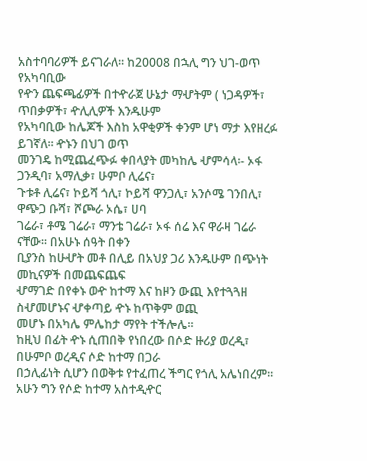አስተባባሪዎች ይናገራለ፡፡ ከ20008 በኋሊ ግን ህገ-ወጥ የአካባቢው
የዯን ጨፍጫፊዎች በተዯራጀ ሁኔታ ማሇትም ( ነጋዳዎች፣ ጥበቃዎች፣ ዯሊሊዎች እንዱሁም
የአካባቢው ከሌጆች እስከ አዋቂዎች ቀንም ሆነ ማታ እየዘረፉ ይገኛለ፡፡ ዯኑን በህገ ወጥ
መንገዴ ከሚጨፈጭፉ ቀበላያት መካከሌ ሇምሳላ፡- ኦፋ ጋንዲባ፣ አማሊቃ፣ ሁምቦ ሊሬና፣
ጉቱቶ ሊሬና፣ ኮይሻ ጎሊ፣ ኮይሻ ዋንጋሊ፣ አንሶሜ ገንበሊ፣ ዋጭጋ ቡሻ፣ ሾጮራ ኦሴ፣ ሀባ
ገሬራ፣ ቶሜ ገሬራ፣ ማንቴ ገሬራ፣ ኦፋ ሰሬ እና ዋራዛ ገሬራ ናቸው፡፡ በአሁኑ ሰዓት በቀን
ቢያንስ ከሁሇት መቶ በሊይ በአህያ ጋሪ እንዱሁም በጭነት መኪናዎች በመጨፍጨፍ
ሇማገድ በየቀኑ ወዯ ከተማ እና ከዞን ውጪ እየተጓጓዘ ስሇመሆኑና ሇቀጣይ ዯኑ ከጥቅም ወጪ
መሆኑ በአካሌ ምሌከታ ማየት ተችሎሌ፡፡
ከዚህ በፊት ዯኑ ሲጠበቅ የነበረው በሶድ ዙሪያ ወረዲ፣ በሁምቦ ወረዲና ሶድ ከተማ በጋራ
በኃሊፊነት ሲሆን በወቅቱ የተፈጠረ ችግር የጎሊ አሌነበረም፡፡ አሁን ግን የሶድ ከተማ አስተዲዯር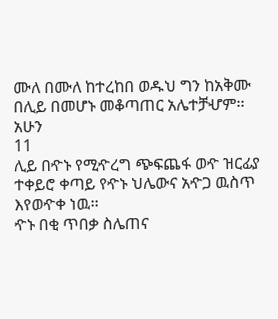ሙለ በሙለ ከተረከበ ወዱህ ግን ከአቅሙ በሊይ በመሆኑ መቆጣጠር አሌተቻሇም፡፡ አሁን
11
ሊይ በዯኑ የሚዯረግ ጭፍጨፋ ወዯ ዝርፊያ ተቀይሮ ቀጣይ የዯኑ ህሌውና አዯጋ ዉስጥ
እየወዯቀ ነዉ፡፡
ዯኑ በቂ ጥበቃ ስሌጠና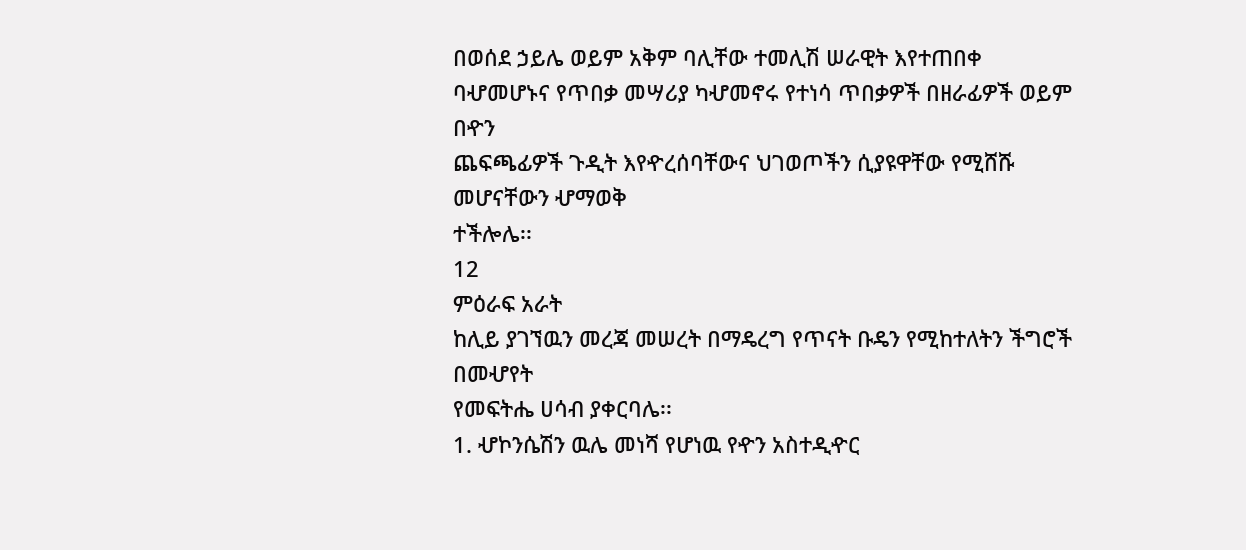በወሰደ ኃይሌ ወይም አቅም ባሊቸው ተመሊሽ ሠራዊት እየተጠበቀ
ባሇመሆኑና የጥበቃ መሣሪያ ካሇመኖሩ የተነሳ ጥበቃዎች በዘራፊዎች ወይም በዯን
ጨፍጫፊዎች ጉዲት እየዯረሰባቸውና ህገወጦችን ሲያዩዋቸው የሚሸሹ መሆናቸውን ሇማወቅ
ተችሎሌ፡፡
12
ምዕራፍ አራት
ከሊይ ያገኘዉን መረጃ መሠረት በማዴረግ የጥናት ቡዴን የሚከተለትን ችግሮች በመሇየት
የመፍትሔ ሀሳብ ያቀርባሌ፡፡
1. ሇኮንሴሽን ዉሌ መነሻ የሆነዉ የዯን አስተዲዯር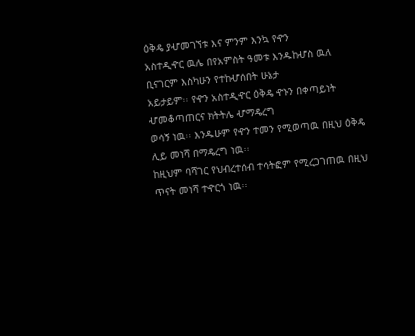ዕቅዴ ያሇመገኘቱ እና ምንም እንኳ የዯን
አስተዲዯር ዉሌ በየአምስት ዓመቱ እንዱከሇስ ዉለ ቢናገርም እስካሁን የተከሇሰበት ሁኔታ
አይታይም፡፡ የዯን አስተዲዯር ዕቅዴ ዯኑን በቀጣይነት ሇመቆጣጠርና ክትትሌ ሇማዴረግ
ወሳኝ ነዉ፡፡ እንዱሁም የዯን ተመን የሚወጣዉ በዚህ ዕቅዴ ሊይ መነሻ በማዴረግ ነዉ፡፡
ከዚህም ባሻገር የህብረተሰብ ተሳትፎም የሚረጋገጠዉ በዚህ ጥናት መነሻ ተዯርጎ ነዉ፡፡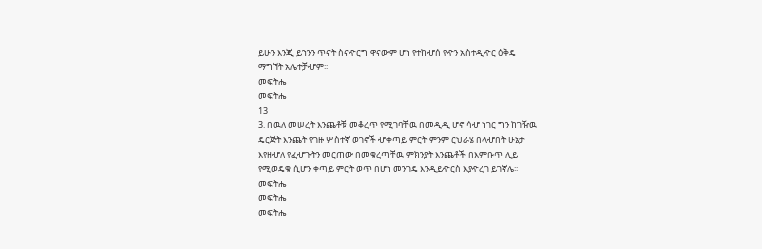ይሁን እንጂ ይኀንን ጥናት ስናዯርግ ዋናውም ሆነ የተከሇሰ የዯን አስተዲዯር ዕቅዴ
ማግኘት አሌተቻሇም፡፡
መፍትሔ
መፍትሔ
13
3. በዉለ መሠረት እንጨቶቹ መቆረጥ የሚገባቸዉ በመዲዲ ሆኖ ሳሇ ነገር ግን ከገዥዉ
ዴርጅት እንጨት የገዙ ሦስተኛ ወገኖች ሇቀጣይ ምርት ምንም ርህራሄ በላሇበት ሁኔታ
እየዘሇለ የፈሇጉትን መርጠው በመቁረጣቸዉ ምክንያት እንጨቶች በእምቡጥ ሊይ
የሚወዴቁ ሲሆን ቀጣይ ምርት ወጥ በሆነ መንገዴ እንዲይዯርስ እያዯረገ ይገኛሌ፡፡
መፍትሔ
መፍትሔ
መፍትሔ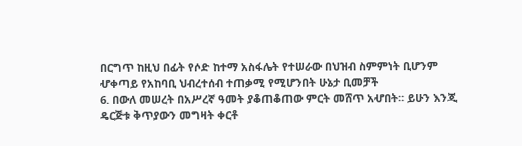በርግጥ ከዚህ በፊት የሶድ ከተማ አስፋሌት የተሠራው በህዝብ ስምምነት ቢሆንም
ሇቀጣይ የአከባቢ ህብረተሰብ ተጠቃሚ የሚሆንበት ሁኔታ ቢመቻች
6. በውለ መሠረት በአሥረኛ ዓመት ያቆጠቆጠው ምርት መሸጥ አሇበት። ይሁን እንጂ
ዴርጅቱ ቅጥያውን መግዛት ቀርቶ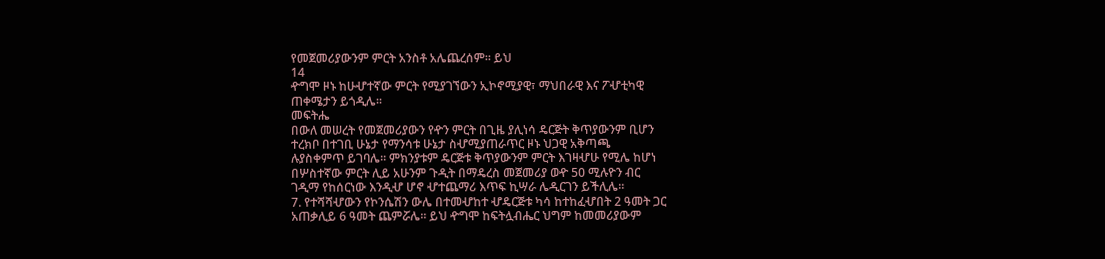የመጀመሪያውንም ምርት አንስቶ አሌጨረሰም። ይህ
14
ዯግሞ ዞኑ ከሁሇተኛው ምርት የሚያገኘውን ኢኮኖሚያዊ፣ ማህበራዊ እና ፖሇቲካዊ
ጠቀሜታን ይጎዲሌ።
መፍትሔ
በውለ መሠረት የመጀመሪያውን የዯን ምርት በጊዜ ያሊነሳ ዴርጅት ቅጥያውንም ቢሆን
ተረክቦ በተገቢ ሁኔታ የማንሳቱ ሁኔታ ስሇሚያጠራጥር ዞኑ ህጋዊ አቅጣጫ
ሉያስቀምጥ ይገባሌ። ምክንያቱም ዴርጅቱ ቅጥያውንም ምርት እገዛሇሁ የሚሌ ከሆነ
በሦስተኛው ምርት ሊይ አሁንም ጉዲት በማዴረስ መጀመሪያ ወዯ 50 ሚሉዮን ብር
ገዲማ የከሰርነው እንዲሇ ሆኖ ሇተጨማሪ እጥፍ ኪሣራ ሌዲርገን ይችሊሌ።
7. የተሻሻሇውን የኮንሴሽን ውሌ በተመሇከተ ሇዴርጅቱ ካሳ ከተከፈሇበት 2 ዓመት ጋር
አጠቃሊይ 6 ዓመት ጨምሯሌ። ይህ ዯግሞ ከፍትሏብሔር ህግም ከመመሪያውም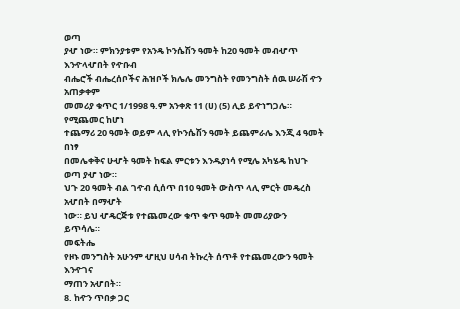ወጣ
ያሇ ነው። ምክንያቱም የአንዴ ኮንሴሽን ዓመት ከ20 ዓመት መብሇጥ እንዯላሇበት የዯቡብ
ብሔሮች ብሔረሰቦችና ሕዝቦች ክሌሌ መንግስት የመንግስት ሰዉ ሠራሽ ዯን አጠቃቀም
መመሪያ ቁጥር 1/1998 ዓ.ም አንቀጽ 11 (ሀ) (5) ሊይ ይዯነግጋሌ። የሚጨመር ከሆነ
ተጨማሪ 20 ዓመት ወይም ላሊ የኮንሴሽን ዓመት ይጨምራሌ እንጂ 4 ዓመት በነፃ
በመሌቀቅና ሁሇት ዓመት ከፍል ምርቱን እንዱያነሳ የሚሌ አካሄዴ ከህጉ ወጣ ያሇ ነው።
ህጉ 20 ዓመት ብል ገዯብ ሲሰጥ በ10 ዓመት ውስጥ ላሊ ምርት መዴረስ አሇበት በማሇት
ነው። ይህ ሇዴርጅቱ የተጨመረው ቁጥ ቁጥ ዓመት መመሪያውን ይጥሳሌ።
መፍትሔ
የዞኑ መንግስት አሁንም ሇዚህ ሀሳብ ትኩረት ሰጥቶ የተጨመረውን ዓመት እንዯገና
ማጠን አሇበት።
8. ከዯን ጥበቃ ጋር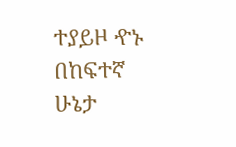ተያይዞ ዯኑ በከፍተኛ ሁኔታ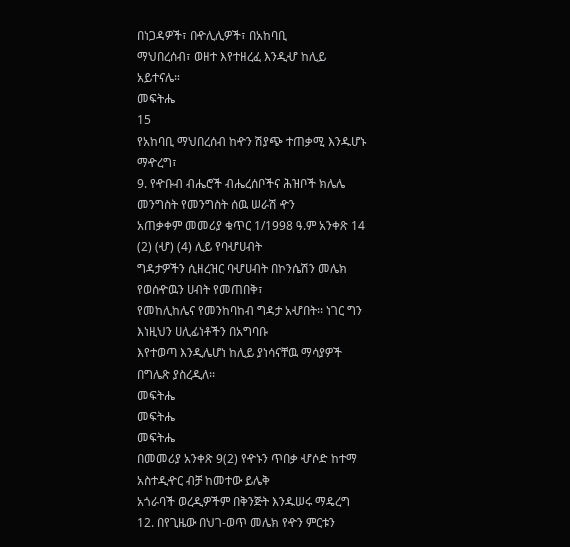በነጋዳዎች፣ በዯሊሊዎች፣ በአከባቢ
ማህበረሰብ፣ ወዘተ እየተዘረፈ እንዲሇ ከሊይ አይተናሌ።
መፍትሔ
15
የአከባቢ ማህበረሰብ ከዯን ሽያጭ ተጠቃሚ እንዱሆኑ ማዯረግ፣
9. የዯቡብ ብሔሮች ብሔረሰቦችና ሕዝቦች ክሌሌ መንግስት የመንግስት ሰዉ ሠራሽ ዯን
አጠቃቀም መመሪያ ቁጥር 1/1998 ዓ.ም አንቀጽ 14 (2) (ሇ) (4) ሊይ የባሇሀብት
ግዳታዎችን ሲዘረዝር ባሇሀብት በኮንሴሽን መሌክ የወሰዯዉን ሀብት የመጠበቅ፣
የመከሊከሌና የመንከባከብ ግዳታ አሇበት፡፡ ነገር ግን እነዚህን ሀሊፊነቶችን በአግባቡ
እየተወጣ እንዲሌሆነ ከሊይ ያነሳናቸዉ ማሳያዎች በግሌጽ ያስረዲለ፡፡
መፍትሔ
መፍትሔ
መፍትሔ
በመመሪያ አንቀጽ 9(2) የዯኑን ጥበቃ ሇሶድ ከተማ አስተዲዯር ብቻ ከመተው ይሌቅ
አጎራባች ወረዲዎችም በቅንጅት እንዱሠሩ ማዴረግ
12. በየጊዜው በህገ-ወጥ መሌክ የዯን ምርቱን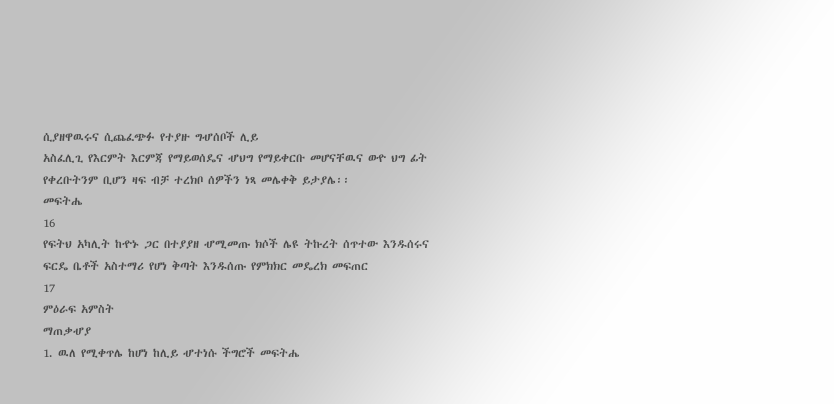ሲያዘዋዉሩና ሲጨፈጭፉ የተያዙ ግሇሰቦች ሊይ
አስፈሊጊ የእርምት እርምጃ የማይወሰዴና ሇህግ የማይቀርቡ መሆናቸዉና ወዯ ህግ ፊት
የቀረቡትንም ቢሆን ዛፍ ብቻ ተረክቦ ሰዎችን ነጻ መሌቀቅ ይታያሌ፡፡
መፍትሔ
16
የፍትህ አካሊት ከዯኑ ጋር በተያያዘ ሇሚመጡ ክሶች ሌዩ ትኩረት ሰጥተው እንዱሰሩና
ፍርዴ ቤቶች አስተማሪ የሆነ ቅጣት እንዱሰጡ የምክክር መዴረክ መፍጠር
17
ምዕራፍ አምስት
ማጠቃሇያ
1. ዉለ የሚቀጥሌ ከሆነ ከሊይ ሇተነሱ ችግሮች መፍትሔ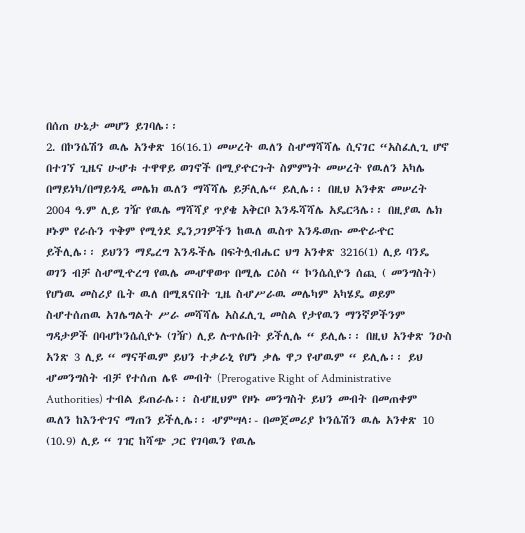በሰጠ ሁኔታ መሆን ይገባሌ፡፡
2. በኮንሴሽን ዉሌ አንቀጽ 16(16.1) መሠረት ዉለን ስሇማሻሻሌ ሲናገር “አስፈሊጊ ሆኖ
በተገኘ ጊዜና ሁሇቱ ተዋዋይ ወገኖች በሚያዯርጉት ስምምነት መሠረት የዉለን አካሌ
በማይነካ/በማይጎዲ መሌክ ዉለን ማሻሻሌ ይቻሊሌ“ ይሊሌ፡፡ በዚህ አንቀጽ መሠረት
2004 ዓ.ም ሊይ ገዥ የዉሌ ማሻሻያ ጥያቄ አቅርቦ እንዱሻሻሌ አዴርጓሌ፡፡ በዚያዉ ሌክ
ዞኑም የራሱን ጥቅም የሚጎደ ዴንጋገዎችን ከዉለ ዉስጥ እንዱወጡ መዯራዯር
ይችሊሌ፡፡ ይህንን ማዴረግ እንዱችሌ በፍትሏብሔር ህግ አንቀጽ 3216(1) ሊይ ባንዴ
ወገን ብቻ ስሇሚዯረግ የዉሌ መሇዋወጥ በሚሌ ርዕስ “ ኮንሴሲዮን ሰጪ ( መንግስት)
የሆነዉ መስሪያ ቤት ዉለ በሚጸናበት ጊዜ ስሇሥራዉ መሌካም አካሄዴ ወይም
ስሇተሰጠዉ አገሌግልት ሥራ መሻሻሌ አስፈሊጊ መስል የታየዉን ማንኛዎችንም
ግዳታዎች በባሇኮንሴሲዮኑ (ገዥ) ሊይ ሉጥሌበት ይችሊሌ “ ይሊሌ፡፡ በዚህ አንቀጽ ንዑስ
አንጽ 3 ሊይ “ ማናቸዉም ይህን ተቃራኒ የሆነ ቃሌ ዋጋ የሇዉም “ ይሊሌ፡፡ ይህ
ሇመንግስት ብቻ የተሰጠ ሌዩ መብት (Prerogative Right of Administrative
Authorities) ተብል ይጠራሌ፡፡ ስሇዚህም የዞኑ መንግስት ይህን መብት በመጠቀም
ዉለን ከእንዯገና ማጠን ይችሊሌ፡፡ ሇምሣላ፡- በመጀመሪያ ኮንሴሽን ዉሌ አንቀጽ 10
(10.9) ሊይ “ ገዢ ከሻጭ ጋር የገባዉን የዉሌ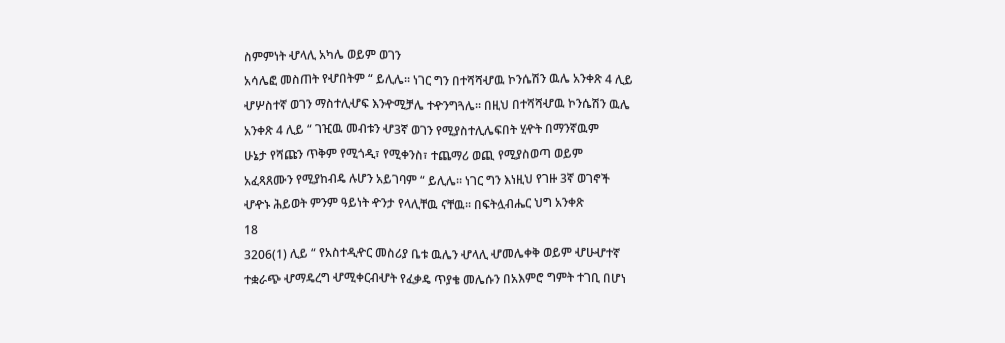ስምምነት ሇላሊ አካሌ ወይም ወገን
አሳሌፎ መስጠት የሇበትም “ ይሊሌ፡፡ ነገር ግን በተሻሻሇዉ ኮንሴሽን ዉሌ አንቀጽ 4 ሊይ
ሇሦስተኛ ወገን ማስተሊሇፍ እንዯሚቻሌ ተዯንግጓሌ፡፡ በዚህ በተሻሻሇዉ ኮንሴሽን ዉሌ
አንቀጽ 4 ሊይ “ ገዢዉ መብቱን ሇ3ኛ ወገን የሚያስተሊሌፍበት ሂዯት በማንኛዉም
ሁኔታ የሻጩን ጥቅም የሚጎዲ፣ የሚቀንስ፣ ተጨማሪ ወጪ የሚያስወጣ ወይም
አፈጻጸሙን የሚያከብዴ ሉሆን አይገባም “ ይሊሌ፡፡ ነገር ግን እነዚህ የገዙ 3ኛ ወገኖች
ሇዯኑ ሕይወት ምንም ዓይነት ዯንታ የላሊቸዉ ናቸዉ፡፡ በፍትሏብሔር ህግ አንቀጽ
18
3206(1) ሊይ “ የአስተዲዯር መስሪያ ቤቱ ዉሌን ሇላሊ ሇመሌቀቅ ወይም ሇሁሇተኛ
ተቋራጭ ሇማዴረግ ሇሚቀርብሇት የፈቃዴ ጥያቄ መሌሱን በአእምሮ ግምት ተገቢ በሆነ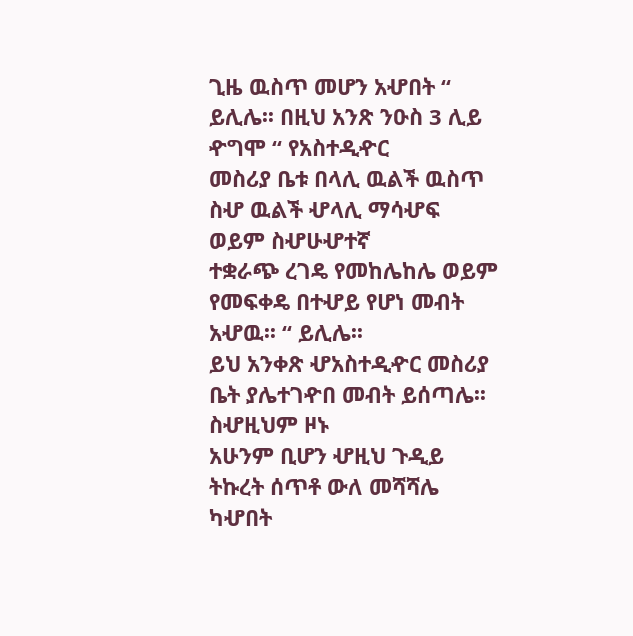ጊዜ ዉስጥ መሆን አሇበት “ ይሊሌ፡፡ በዚህ አንጽ ንዑስ 3 ሊይ ዯግሞ “ የአስተዲዯር
መስሪያ ቤቱ በላሊ ዉልች ዉስጥ ስሇ ዉልች ሇላሊ ማሳሇፍ ወይም ስሇሁሇተኛ
ተቋራጭ ረገዴ የመከሌከሌ ወይም የመፍቀዴ በተሇይ የሆነ መብት አሇዉ፡፡ “ ይሊሌ፡፡
ይህ አንቀጽ ሇአስተዲዯር መስሪያ ቤት ያሌተገዯበ መብት ይሰጣሌ፡፡ ስሇዚህም ዞኑ
አሁንም ቢሆን ሇዚህ ጉዲይ ትኩረት ሰጥቶ ውለ መሻሻሌ ካሇበት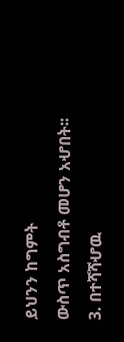ይህንን ከግምት
ውስጥ አስግብቶ መሆን አሇበት፡፡
3. በተሻሻሇዉ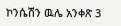ኮንሴሽን ዉሌ አንቀጽ 3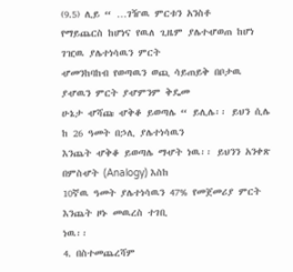(9.5) ሊይ “ …ገዥዉ ምርቱን አንስቶ
የማይጨርስ ከሆነና የዉለ ጊዜም ያሌተሇወጠ ከሆነ ገዢዉ ያሌተነሳዉን ምርት
ሇመንከባከብ የወጣዉን ወጪ ሳይጠይቅ በቦታዉ ያሇዉን ምርት ያሇምንም ቅዴመ
ሁኔታ ሇሻጩ ሇቅቆ ይወጣሌ “ ይሊሌ፡፡ ይህን ሲሌ ከ 26 ዓመት በኃሊ ያሌተነሳዉን
እንጨት ሇቅቆ ይወጣሌ ማሇት ነዉ፡፡ ይህንን አንቀጽ በምስሇት (Analogy) እስከ
10ኛዉ ዓመት ያሌተነሳዉን 47% የመጀመሪያ ምርት እንጨት ዞኑ መዉረስ ተገቢ
ነዉ፡፡
4. በስተመጨረሻም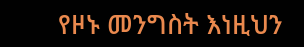የዞኑ መንግስት እነዚህን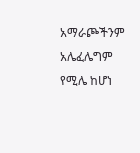አማራጮችንም አሌፈሌግም የሚሌ ከሆነ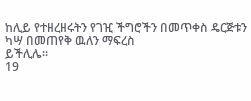ከሊይ የተዘረዘሩትን የገዢ ችግሮችን በመጥቀስ ዴርጅቱን ካሣ በመጠየቅ ዉለን ማፍረስ
ይችሊሌ፡፡
19